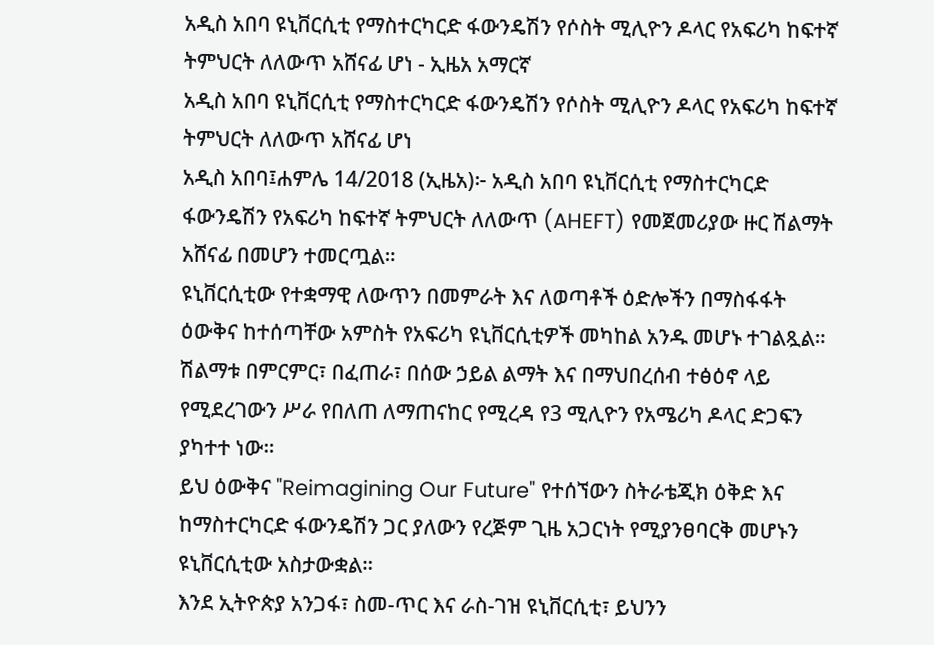አዲስ አበባ ዩኒቨርሲቲ የማስተርካርድ ፋውንዴሽን የሶስት ሚሊዮን ዶላር የአፍሪካ ከፍተኛ ትምህርት ለለውጥ አሸናፊ ሆነ - ኢዜአ አማርኛ
አዲስ አበባ ዩኒቨርሲቲ የማስተርካርድ ፋውንዴሽን የሶስት ሚሊዮን ዶላር የአፍሪካ ከፍተኛ ትምህርት ለለውጥ አሸናፊ ሆነ
አዲስ አበባ፤ሐምሌ 14/2018 (ኢዜአ)፦ አዲስ አበባ ዩኒቨርሲቲ የማስተርካርድ ፋውንዴሽን የአፍሪካ ከፍተኛ ትምህርት ለለውጥ (AHEFT) የመጀመሪያው ዙር ሽልማት አሸናፊ በመሆን ተመርጧል።
ዩኒቨርሲቲው የተቋማዊ ለውጥን በመምራት እና ለወጣቶች ዕድሎችን በማስፋፋት ዕውቅና ከተሰጣቸው አምስት የአፍሪካ ዩኒቨርሲቲዎች መካከል አንዱ መሆኑ ተገልጿል።
ሽልማቱ በምርምር፣ በፈጠራ፣ በሰው ኃይል ልማት እና በማህበረሰብ ተፅዕኖ ላይ የሚደረገውን ሥራ የበለጠ ለማጠናከር የሚረዳ የ3 ሚሊዮን የአሜሪካ ዶላር ድጋፍን ያካተተ ነው።
ይህ ዕውቅና "Reimagining Our Future" የተሰኘውን ስትራቴጂክ ዕቅድ እና ከማስተርካርድ ፋውንዴሽን ጋር ያለውን የረጅም ጊዜ አጋርነት የሚያንፀባርቅ መሆኑን ዩኒቨርሲቲው አስታውቋል።
እንደ ኢትዮጵያ አንጋፋ፣ ስመ-ጥር እና ራስ-ገዝ ዩኒቨርሲቲ፣ ይህንን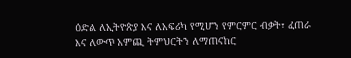ዕድል ለኢትዮጵያ እና ለአፍሪካ የሚሆን የምርምር ብቃት፣ ፈጠራ እና ለውጥ አምጪ ትምህርትን ለማጠናከር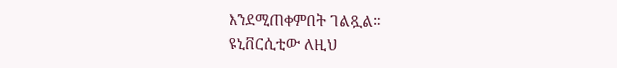እንደሚጠቀምበት ገልጿል።
ዩኒቨርሲቲው ለዚህ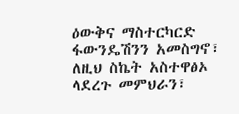ዕውቅና ማስተርካርድ ፋውንዴሽንን አመስግኖ፣ ለዚህ ስኬት አስተዋፅኦ ላደረጉ መምህራን፣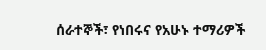ሰራተኞች፣ የነበሩና የአሁኑ ተማሪዎች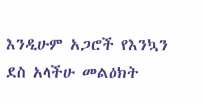እንዲሁም አጋሮች የእንኳን ደስ አላችሁ መልዕክት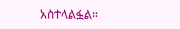አስተላልፏል።